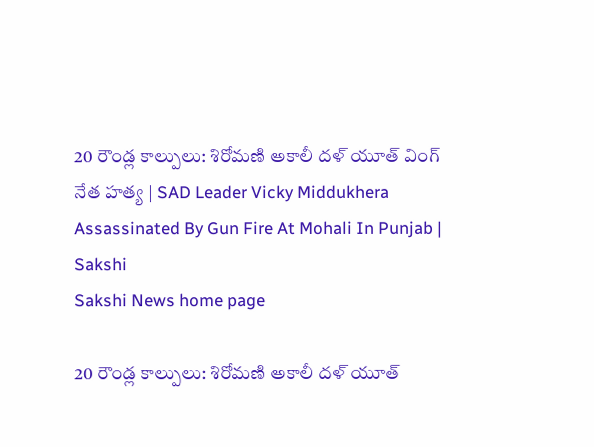20 రౌండ్ల కాల్పులు: శిరోమణి అకాలీ దళ్ యూత్‌ వింగ్‌ నేత హత్య | SAD Leader Vicky Middukhera Assassinated By Gun Fire At Mohali In Punjab | Sakshi
Sakshi News home page

20 రౌండ్ల కాల్పులు: శిరోమణి అకాలీ దళ్ యూత్‌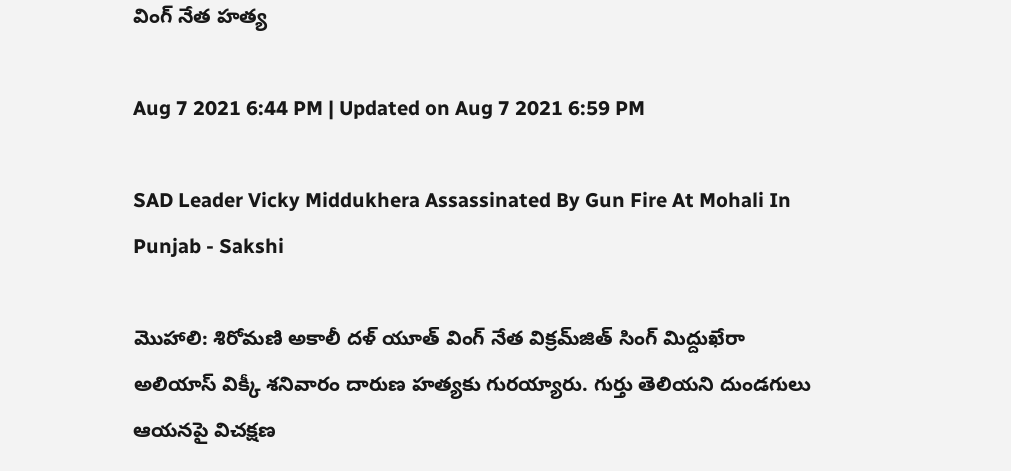వింగ్‌ నేత హత్య

Aug 7 2021 6:44 PM | Updated on Aug 7 2021 6:59 PM

SAD Leader Vicky Middukhera Assassinated By Gun Fire At Mohali In Punjab - Sakshi

మొహాలి: శిరోమణి అకాలీ దళ్ యూత్‌ వింగ్‌ నేత విక్రమ్‌జిత్ సింగ్ మిద్దుఖేరా అలియాస్‌ విక్కీ శనివారం దారుణ హత్యకు గురయ్యారు. గుర్తు తెలియని దుండగులు ఆయనపై విచక్షణ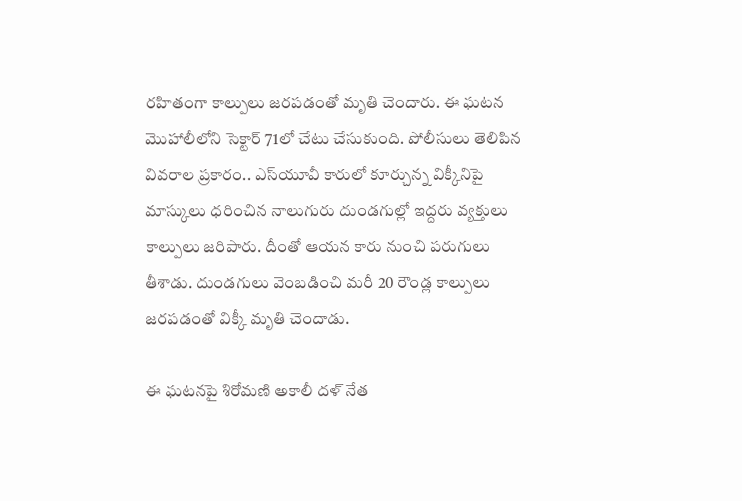రహితంగా కాల్పులు జరపడంతో మృతి చెందారు. ఈ ఘటన మొహాలీలోని సెక్టార్ 71లో చేటు చేసుకుంది. పోలీసులు తెలిపిన వివరాల ప్రకారం.. ఎస్‌యూవీ కారులో కూర్చున్న విక్కీనిపై మాస్కులు ధరించిన నాలుగురు దుండగుల్లో ఇద్దరు వ్యక్తులు కాల్పులు జరిపారు. దీంతో ఆయన కారు నుంచి పరుగులు తీశాడు. దుండగులు వెంబడించి మరీ 20 రౌండ్ల కాల్పులు జరపడంతో విక్కీ మృతి చెందాడు.

ఈ ఘటనపై శిరోమణి అకాలీ దళ్ నేత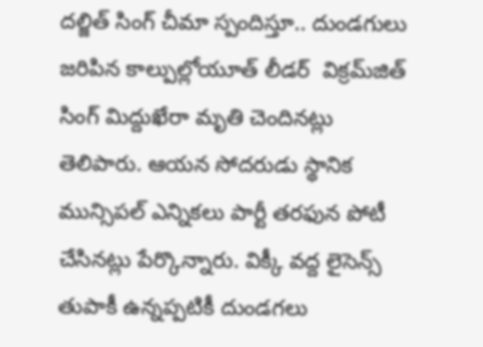దల్జిత్ సింగ్ చీమా స్పందిస్తూ.. దుండగులు జరిపిన కాల్పుల్లోయూత్‌ లీడర్‌  విక్రమ్‌జిత్ సింగ్ మిద్దుఖేరా మృతి చెందినట్లు తెలిపారు. ఆయన సోదరుడు స్థానిక మున్సిపల్‌ ఎన్నికలు పార్టీ తరఫున పోటీ చేసినట్లు పేర్కొన్నారు. విక్కీ వద్ద లైసెన్స్‌ తుపాకీ ఉ‍న్నప్పటికీ దుండగలు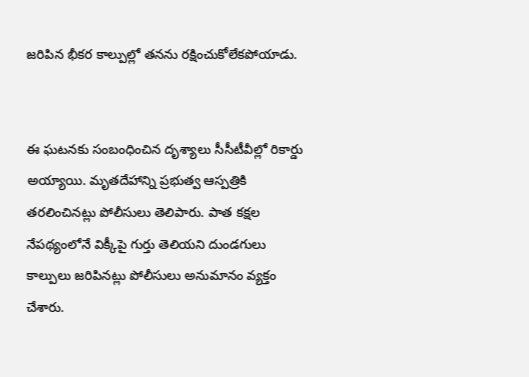జరిపిన భీకర కాల్పుల్లో తనను రక్షించుకోలేకపోయాడు.


ఈ ఘటనకు సంబంధించిన దృశ్యాలు సీసీటీవీల్లో రికార్డు అయ్యాయి. మృతదేహాన్ని ప్రభుత్వ ఆస్పత్రికి తరలించినట్లు పోలీసులు తెలిపారు. పాత కక్షల నేపథ్యంలోనే విక్కీపై గుర్తు తెలియని దుండగులు కాల్పులు జరిపినట్లు పోలీసులు అనుమానం వ్యక్తం చేశారు.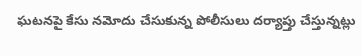ఘటనపై కేసు నమోదు చేసుకున్న పోలీసులు దర్యాప్తు చేస్తున్నట్లు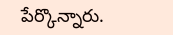పేర్కొన్నారు.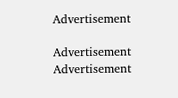Advertisement

Advertisement
Advertisement